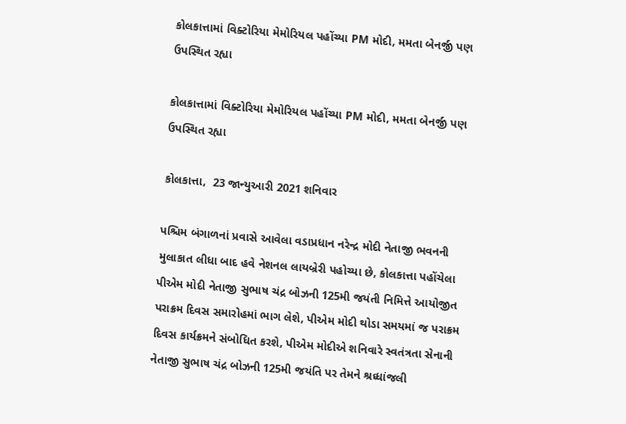કોલકાત્તામાં વિક્ટોરિયા મેમોરિયલ પહોંચ્યા PM મોદી, મમતા બેનર્જી પણ ઉપસ્થિત રહ્યા

કોલકાત્તામાં વિક્ટોરિયા મેમોરિયલ પહોંચ્યા PM મોદી, મમતા બેનર્જી પણ ઉપસ્થિત રહ્યા

કોલકાત્તા,  23 જાન્યુઆરી 2021 શનિવાર

પશ્ચિમ બંગાળનાં પ્રવાસે આવેલા વડાપ્રધાન નરેન્દ્ર મોદી નેતાજી ભવનની મુલાકાત લીધા બાદ હવે નેશનલ લાયબ્રેરી પહોચ્યા છે, કોલકાત્તા પહોંચેલા પીએમ મોદી નેતાજી સુભાષ ચંદ્ર બોઝની 125મી જયંતી નિમિત્તે આયોજીત પરાક્રમ દિવસ સમારોહમાં ભાગ લેશે, પીએમ મોદી થોડા સમયમાં જ પરાક્રમ દિવસ કાર્યક્રમને સંબોધિત કરશે, પીએમ મોદીએ શનિવારે સ્વતંત્રતા સેનાની નેતાજી સુભાષ ચંદ્ર બોઝની 125મી જયંતિ પર તેમને શ્રધ્ધાંજલી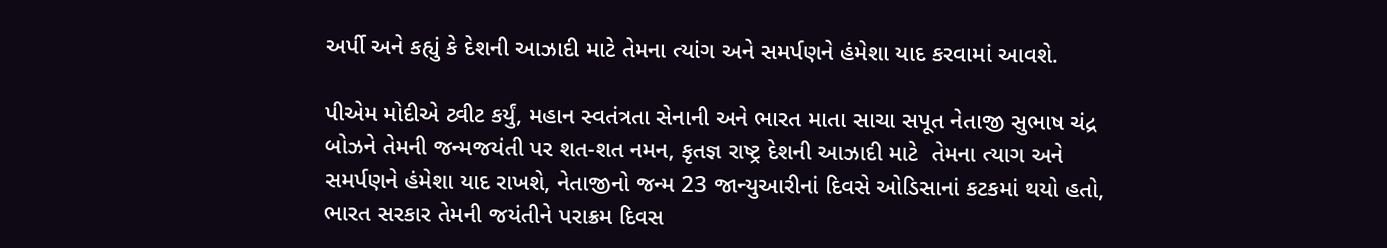અર્પી અને કહ્યું કે દેશની આઝાદી માટે તેમના ત્યાંગ અને સમર્પણને હંમેશા યાદ કરવામાં આવશે.

પીએમ મોદીએ ટ્વીટ કર્યું, મહાન સ્વતંત્રતા સેનાની અને ભારત માતા સાચા સપૂત નેતાજી સુભાષ ચંદ્ર બોઝને તેમની જન્મજયંતી પર શત-શત નમન, કૃતજ્ઞ રાષ્ટ્ર દેશની આઝાદી માટે  તેમના ત્યાગ અને સમર્પણને હંમેશા યાદ રાખશે, નેતાજીનો જન્મ 23 જાન્યુઆરીનાં દિવસે ઓડિસાનાં કટકમાં થયો હતો, ભારત સરકાર તેમની જયંતીને પરાક્રમ દિવસ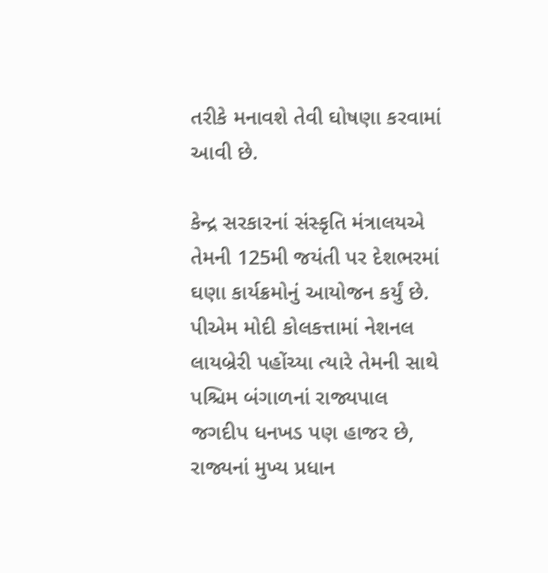તરીકે મનાવશે તેવી ઘોષણા કરવામાં આવી છે.

કેન્દ્ર સરકારનાં સંસ્કૃતિ મંત્રાલયએ તેમની 125મી જયંતી પર દેશભરમાં ઘણા કાર્યક્રમોનું આયોજન કર્યું છે. પીએમ મોદી કોલકત્તામાં નેશનલ લાયબ્રેરી પહોંચ્યા ત્યારે તેમની સાથે પશ્ચિમ બંગાળનાં રાજ્યપાલ જગદીપ ધનખડ પણ હાજર છે, રાજ્યનાં મુખ્ય પ્રધાન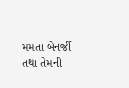મમતા બેનર્જી તથા તેમની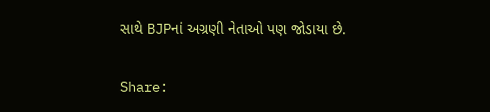સાથે BJPનાં અગ્રણી નેતાઓ પણ જોડાયા છે.

Share: